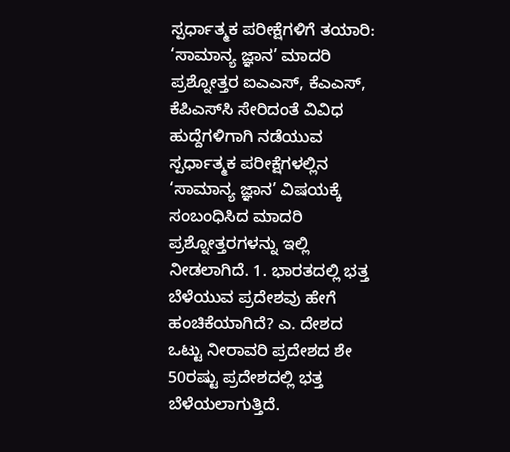ಸ್ಪರ್ಧಾತ್ಮಕ ಪರೀಕ್ಷೆಗಳಿಗೆ ತಯಾರಿ: ‘ಸಾಮಾನ್ಯ ಜ್ಞಾನ’ ಮಾದರಿ ಪ್ರಶ್ನೋತ್ತರ ಐಎಎಸ್‌, ಕೆಎಎಸ್‌, ಕೆಪಿಎಸ್‌ಸಿ ಸೇರಿದಂತೆ ವಿವಿಧ ಹುದ್ದೆಗಳಿಗಾಗಿ ನಡೆಯುವ ಸ್ಪರ್ಧಾತ್ಮಕ ಪರೀಕ್ಷೆಗಳಲ್ಲಿನ ‘ಸಾಮಾನ್ಯ ಜ್ಞಾನ’ ವಿಷಯಕ್ಕೆ ಸಂಬಂಧಿಸಿದ ಮಾದರಿ ಪ್ರಶ್ನೋತ್ತರಗಳನ್ನು ಇಲ್ಲಿ ನೀಡಲಾಗಿದೆ. 1. ಭಾರತದಲ್ಲಿ ಭತ್ತ ಬೆಳೆಯುವ ಪ್ರದೇಶವು ಹೇಗೆ ಹಂಚಿಕೆಯಾಗಿದೆ? ಎ. ದೇಶದ ಒಟ್ಟು ನೀರಾವರಿ ಪ್ರದೇಶದ ಶೇ 50ರಷ್ಟು ಪ್ರದೇಶದಲ್ಲಿ ಭತ್ತ ಬೆಳೆಯಲಾಗುತ್ತಿದೆ.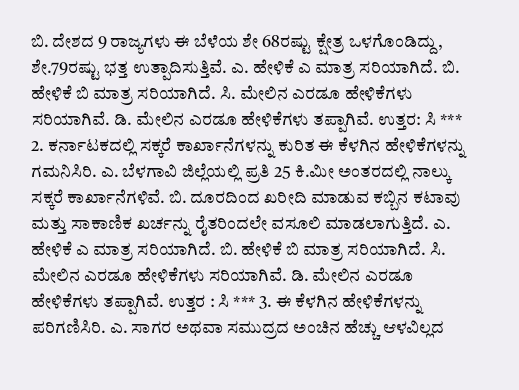ಬಿ. ದೇಶದ 9 ರಾಜ್ಯಗಳು ಈ ಬೆಳೆಯ ಶೇ 68ರಷ್ಟು ಕ್ಷೇತ್ರ ಒಳಗೊಂಡಿದ್ದು, ಶೇ.79ರಷ್ಟು ಭತ್ತ ಉತ್ಪಾದಿಸುತ್ತಿವೆ. ಎ. ಹೇಳಿಕೆ ಎ ಮಾತ್ರ ಸರಿಯಾಗಿದೆ. ಬಿ. ಹೇಳಿಕೆ ಬಿ ಮಾತ್ರ ಸರಿಯಾಗಿದೆ. ಸಿ. ಮೇಲಿನ ಎರಡೂ ಹೇಳಿಕೆಗಳು ಸರಿಯಾಗಿವೆ. ಡಿ. ಮೇಲಿನ ಎರಡೂ ಹೇಳಿಕೆಗಳು ತಪ್ಪಾಗಿವೆ. ಉತ್ತರ: ಸಿ *** 2. ಕರ್ನಾಟಕದಲ್ಲಿ ಸಕ್ಕರೆ ಕಾರ್ಖಾನೆಗಳನ್ನು ಕುರಿತ ಈ ಕೆಳಗಿನ ಹೇಳಿಕೆಗಳನ್ನು ಗಮನಿಸಿರಿ. ಎ. ಬೆಳಗಾವಿ ಜಿಲ್ಲೆಯಲ್ಲಿ ಪ್ರತಿ 25 ಕಿ.ಮೀ ಅಂತರದಲ್ಲಿ ನಾಲ್ಕು ಸಕ್ಕರೆ ಕಾರ್ಖಾನೆಗಳಿವೆ. ಬಿ. ದೂರದಿಂದ ಖರೀದಿ ಮಾಡುವ ಕಬ್ಬಿನ ಕಟಾವು ಮತ್ತು ಸಾಕಾಣಿಕ ಖರ್ಚನ್ನು ರೈತರಿಂದಲೇ ವಸೂಲಿ ಮಾಡಲಾಗುತ್ತಿದೆ. ಎ. ಹೇಳಿಕೆ ಎ ಮಾತ್ರ ಸರಿಯಾಗಿದೆ. ಬಿ. ಹೇಳಿಕೆ ಬಿ ಮಾತ್ರ ಸರಿಯಾಗಿದೆ. ಸಿ. ಮೇಲಿನ ಎರಡೂ ಹೇಳಿಕೆಗಳು ಸರಿಯಾಗಿವೆ. ಡಿ. ಮೇಲಿನ ಎರಡೂ ಹೇಳಿಕೆಗಳು ತಪ್ಪಾಗಿವೆ. ಉತ್ತರ : ಸಿ *** 3. ಈ ಕೆಳಗಿನ ಹೇಳಿಕೆಗಳನ್ನು ಪರಿಗಣಿಸಿರಿ. ಎ. ಸಾಗರ ಅಥವಾ ಸಮುದ್ರದ ಅಂಚಿನ ಹೆಚ್ಚು ಆಳವಿಲ್ಲದ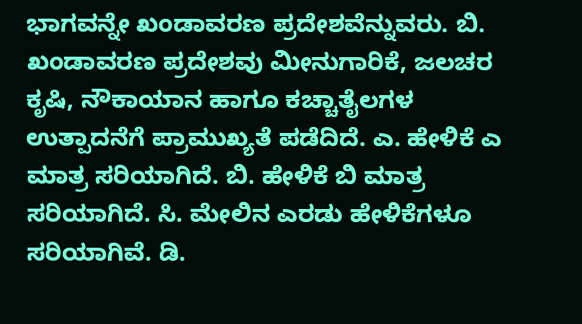ಭಾಗವನ್ನೇ ಖಂಡಾವರಣ ಪ್ರದೇಶವೆನ್ನುವರು. ಬಿ. ಖಂಡಾವರಣ ಪ್ರದೇಶವು ಮೀನುಗಾರಿಕೆ, ಜಲಚರ ಕೃಷಿ, ನೌಕಾಯಾನ ಹಾಗೂ ಕಚ್ಚಾತೈಲಗಳ ಉತ್ಪಾದನೆಗೆ ಪ್ರಾಮುಖ್ಯತೆ ಪಡೆದಿದೆ. ಎ. ಹೇಳಿಕೆ ಎ ಮಾತ್ರ ಸರಿಯಾಗಿದೆ. ಬಿ. ಹೇಳಿಕೆ ಬಿ ಮಾತ್ರ ಸರಿಯಾಗಿದೆ. ಸಿ. ಮೇಲಿನ ಎರಡು ಹೇಳಿಕೆಗಳೂ ಸರಿಯಾಗಿವೆ. ಡಿ.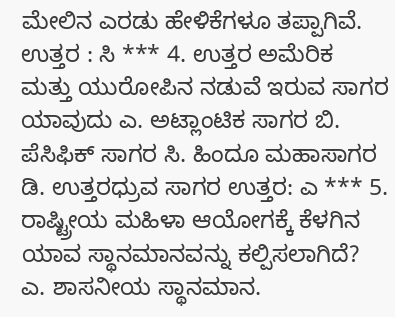ಮೇಲಿನ ಎರಡು ಹೇಳಿಕೆಗಳೂ ತಪ್ಪಾಗಿವೆ. ಉತ್ತರ : ಸಿ *** 4. ಉತ್ತರ ಅಮೆರಿಕ ಮತ್ತು ಯುರೋಪಿನ ನಡುವೆ ಇರುವ ಸಾಗರ ಯಾವುದು ಎ. ಅಟ್ಲಾಂಟಿಕ ಸಾಗರ ಬಿ. ಪೆಸಿಫಿಕ್ ಸಾಗರ ಸಿ. ಹಿಂದೂ ಮಹಾಸಾಗರ ಡಿ. ಉತ್ತರಧ್ರುವ ಸಾಗರ ಉತ್ತರ: ಎ *** 5. ರಾಷ್ಟ್ರೀಯ ಮಹಿಳಾ ಆಯೋಗಕ್ಕೆ ಕೆಳಗಿನ ಯಾವ ಸ್ಥಾನಮಾನವನ್ನು ಕಲ್ಪಿಸಲಾಗಿದೆ? ಎ. ಶಾಸನೀಯ ಸ್ಥಾನಮಾನ.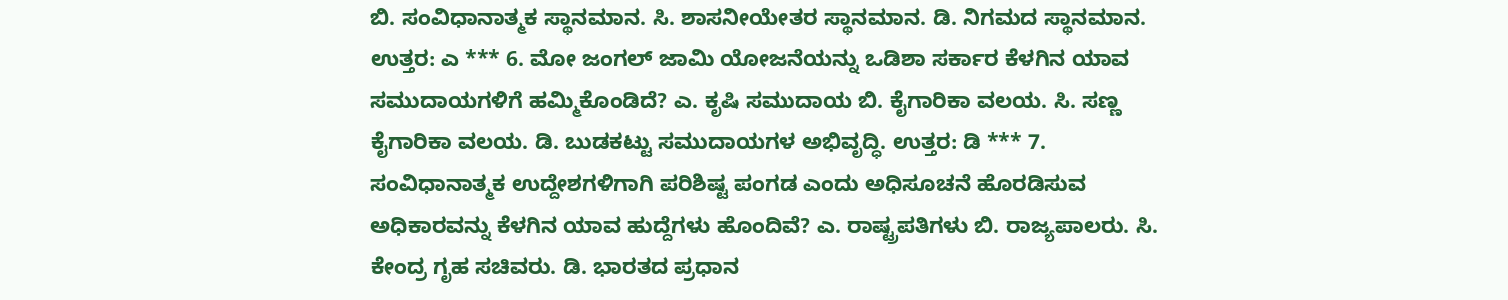ಬಿ. ಸಂವಿಧಾನಾತ್ಮಕ ಸ್ಥಾನಮಾನ. ಸಿ. ಶಾಸನೀಯೇತರ ಸ್ಥಾನಮಾನ. ಡಿ. ನಿಗಮದ ಸ್ಥಾನಮಾನ. ಉತ್ತರ: ಎ *** 6. ಮೋ ಜಂಗಲ್ ಜಾಮಿ ಯೋಜನೆಯನ್ನು ಒಡಿಶಾ ಸರ್ಕಾರ ಕೆಳಗಿನ ಯಾವ ಸಮುದಾಯಗಳಿಗೆ ಹಮ್ಮಿಕೊಂಡಿದೆ? ಎ. ಕೃಷಿ ಸಮುದಾಯ ಬಿ. ಕೈಗಾರಿಕಾ ವಲಯ. ಸಿ. ಸಣ್ಣ ಕೈಗಾರಿಕಾ ವಲಯ. ಡಿ. ಬುಡಕಟ್ಟು ಸಮುದಾಯಗಳ ಅಭಿವೃದ್ಧಿ. ಉತ್ತರ: ಡಿ *** 7. ಸಂವಿಧಾನಾತ್ಮಕ ಉದ್ದೇಶಗಳಿಗಾಗಿ ಪರಿಶಿಷ್ಟ ಪಂಗಡ ಎಂದು ಅಧಿಸೂಚನೆ ಹೊರಡಿಸುವ ಅಧಿಕಾರವನ್ನು ಕೆಳಗಿನ ಯಾವ ಹುದ್ದೆಗಳು ಹೊಂದಿವೆ? ಎ. ರಾಷ್ಟ್ರಪತಿಗಳು ಬಿ. ರಾಜ್ಯಪಾಲರು. ಸಿ. ಕೇಂದ್ರ ಗೃಹ ಸಚಿವರು. ಡಿ. ಭಾರತದ ಪ್ರಧಾನ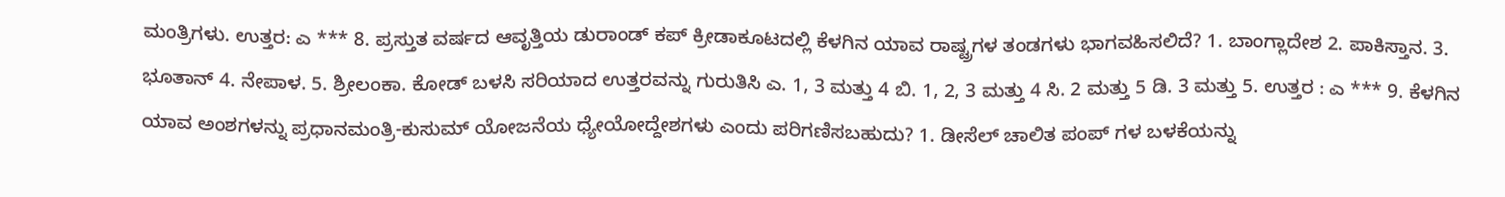ಮಂತ್ರಿಗಳು. ಉತ್ತರ: ಎ *** 8. ಪ್ರಸ್ತುತ ವರ್ಷದ ಆವೃತ್ತಿಯ ಡುರಾಂಡ್ ಕಪ್ ಕ್ರೀಡಾಕೂಟದಲ್ಲಿ ಕೆಳಗಿನ ಯಾವ ರಾಷ್ಟ್ರಗಳ ತಂಡಗಳು ಭಾಗವಹಿಸಲಿದೆ? 1. ಬಾಂಗ್ಲಾದೇಶ 2. ಪಾಕಿಸ್ತಾನ. 3. ಭೂತಾನ್ 4. ನೇಪಾಳ. 5. ಶ್ರೀಲಂಕಾ. ಕೋಡ್ ಬಳಸಿ ಸರಿಯಾದ ಉತ್ತರವನ್ನು ಗುರುತಿಸಿ ಎ. 1, 3 ಮತ್ತು 4 ಬಿ. 1, 2, 3 ಮತ್ತು 4 ಸಿ. 2 ಮತ್ತು 5 ಡಿ. 3 ಮತ್ತು 5. ಉತ್ತರ : ಎ *** 9. ಕೆಳಗಿನ ಯಾವ ಅಂಶಗಳನ್ನು ಪ್ರಧಾನಮಂತ್ರಿ-ಕುಸುಮ್ ಯೋಜನೆಯ ಧ್ಯೇಯೋದ್ದೇಶಗಳು ಎಂದು ಪರಿಗಣಿಸಬಹುದು? 1. ಡೀಸೆಲ್ ಚಾಲಿತ ಪಂಪ್ ಗಳ ಬಳಕೆಯನ್ನು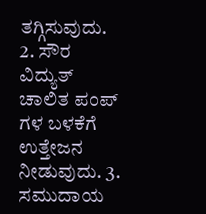ತಗ್ಗಿಸುವುದು. 2. ಸೌರ ವಿದ್ಯುತ್ ಚಾಲಿತ ಪಂಪ್ ಗಳ ಬಳಕೆಗೆ ಉತ್ತೇಜನ ನೀಡುವುದು. 3. ಸಮುದಾಯ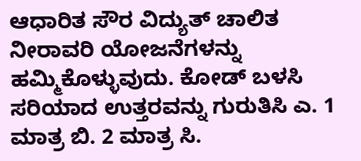ಆಧಾರಿತ ಸೌರ ವಿದ್ಯುತ್ ಚಾಲಿತ ನೀರಾವರಿ ಯೋಜನೆಗಳನ್ನು ಹಮ್ಮಿಕೊಳ್ಳುವುದು. ಕೋಡ್ ಬಳಸಿ ಸರಿಯಾದ ಉತ್ತರವನ್ನು ಗುರುತಿಸಿ ಎ. 1 ಮಾತ್ರ ಬಿ. 2 ಮಾತ್ರ ಸಿ.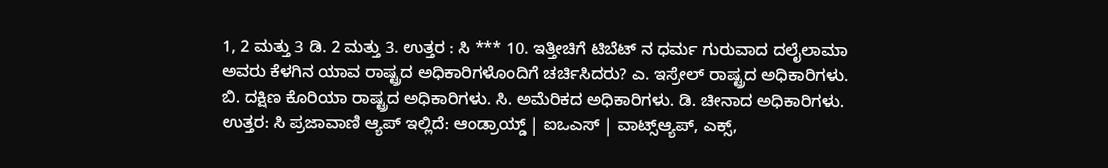1, 2 ಮತ್ತು 3 ಡಿ. 2 ಮತ್ತು 3. ಉತ್ತರ : ಸಿ *** 10. ಇತ್ತೀಚಿಗೆ ಟಿಬೆಟ್ ನ ಧರ್ಮ ಗುರುವಾದ ದಲೈಲಾಮಾ ಅವರು ಕೆಳಗಿನ ಯಾವ ರಾಷ್ಟ್ರದ ಅಧಿಕಾರಿಗಳೊಂದಿಗೆ ಚರ್ಚಿಸಿದರು? ಎ. ಇಸ್ರೇಲ್ ರಾಷ್ಟ್ರದ ಅಧಿಕಾರಿಗಳು. ಬಿ. ದಕ್ಷಿಣ ಕೊರಿಯಾ ರಾಷ್ಟ್ರದ ಅಧಿಕಾರಿಗಳು. ಸಿ. ಅಮೆರಿಕದ ಅಧಿಕಾರಿಗಳು. ಡಿ. ಚೀನಾದ ಅಧಿಕಾರಿಗಳು. ಉತ್ತರ: ಸಿ ಪ್ರಜಾವಾಣಿ ಆ್ಯಪ್ ಇಲ್ಲಿದೆ: ಆಂಡ್ರಾಯ್ಡ್ | ಐಒಎಸ್ | ವಾಟ್ಸ್ಆ್ಯಪ್, ಎಕ್ಸ್,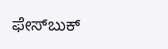ಫೇಸ್‌ಬುಕ್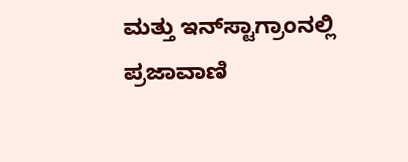ಮತ್ತು ಇನ್‌ಸ್ಟಾಗ್ರಾಂನಲ್ಲಿ ಪ್ರಜಾವಾಣಿ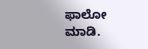ಫಾಲೋ ಮಾಡಿ.